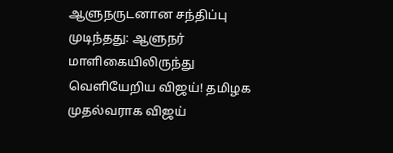ஆளுநருடனான சந்திப்பு முடிந்தது: ஆளுநர் மாளிகையிலிருந்து வெளியேறிய விஜய்! தமிழக முதல்வராக விஜய்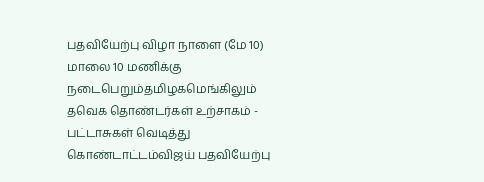பதவியேற்பு விழா நாளை (மே 10) மாலை 10 மணிக்கு நடைபெறும்தமிழகமெங்கிலும் தவெக தொண்டர்கள் உற்சாகம் - பட்டாசுகள் வெடித்து கொண்டாட்டம்விஜய் பதவியேற்பு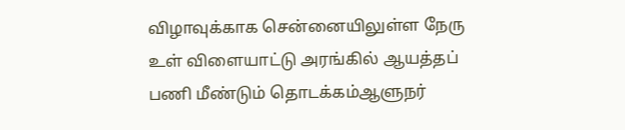விழாவுக்காக சென்னையிலுள்ள நேரு உள் விளையாட்டு அரங்கில் ஆயத்தப் பணி மீண்டும் தொடக்கம்ஆளுநர்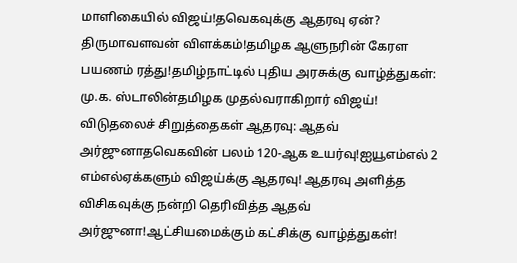மாளிகையில் விஜய்!தவெகவுக்கு ஆதரவு ஏன்? திருமாவளவன் விளக்கம்!தமிழக ஆளுநரின் கேரள பயணம் ரத்து!தமிழ்நாட்டில் புதிய அரசுக்கு வாழ்த்துகள்: மு.க. ஸ்டாலின்தமிழக முதல்வராகிறார் விஜய்! விடுதலைச் சிறுத்தைகள் ஆதரவு: ஆதவ் அர்ஜுனாதவெகவின் பலம் 120-ஆக உயர்வு!ஐயூஎம்எல் 2 எம்எல்ஏக்களும் விஜய்க்கு ஆதரவு! ஆதரவு அளித்த விசிகவுக்கு நன்றி தெரிவித்த ஆதவ் அர்ஜுனா!ஆட்சியமைக்கும் கட்சிக்கு வாழ்த்துகள்!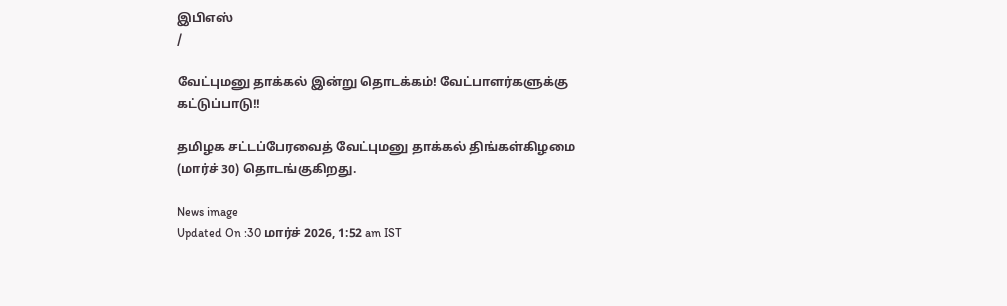இபிஎஸ்
/

வேட்புமனு தாக்கல் இன்று தொடக்கம்! வேட்பாளர்களுக்கு கட்டுப்பாடு!!

தமிழக சட்டப்பேரவைத் வேட்புமனு தாக்கல் திங்கள்கிழமை (மார்ச் 30) தொடங்குகிறது.

News image
Updated On :30 மார்ச் 2026, 1:52 am IST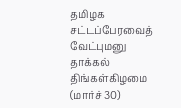தமிழக சட்டப்பேரவைத் வேட்புமனு தாக்கல் திங்கள்கிழமை (மார்ச் 30)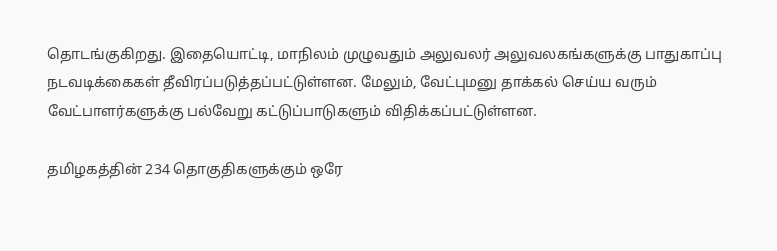தொடங்குகிறது. இதையொட்டி, மாநிலம் முழுவதும் அலுவலர் அலுவலகங்களுக்கு பாதுகாப்பு நடவடிக்கைகள் தீவிரப்படுத்தப்பட்டுள்ளன. மேலும், வேட்புமனு தாக்கல் செய்ய வரும் வேட்பாளர்களுக்கு பல்வேறு கட்டுப்பாடுகளும் விதிக்கப்பட்டுள்ளன.

தமிழகத்தின் 234 தொகுதிகளுக்கும் ஒரே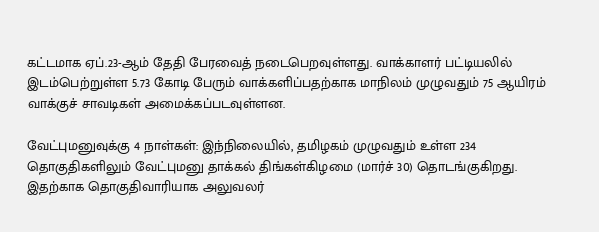கட்டமாக ஏப்.23-ஆம் தேதி பேரவைத் நடைபெறவுள்ளது. வாக்காளர் பட்டியலில் இடம்பெற்றுள்ள 5.73 கோடி பேரும் வாக்களிப்பதற்காக மாநிலம் முழுவதும் 75 ஆயிரம் வாக்குச் சாவடிகள் அமைக்கப்படவுள்ளன.

வேட்புமனுவுக்கு 4 நாள்கள்: இந்நிலையில், தமிழகம் முழுவதும் உள்ள 234 தொகுதிகளிலும் வேட்புமனு தாக்கல் திங்கள்கிழமை (மார்ச் 30) தொடங்குகிறது. இதற்காக தொகுதிவாரியாக அலுவலர்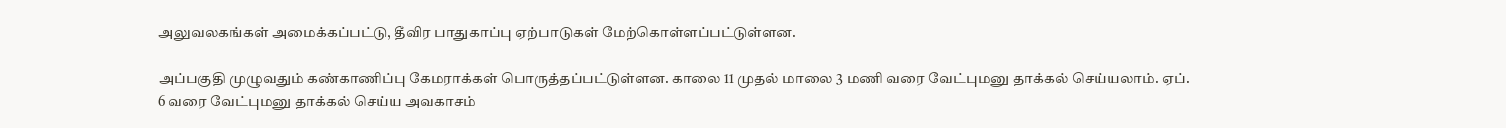அலுவலகங்கள் அமைக்கப்பட்டு, தீவிர பாதுகாப்பு ஏற்பாடுகள் மேற்கொள்ளப்பட்டுள்ளன.

அப்பகுதி முழுவதும் கண்காணிப்பு கேமராக்கள் பொருத்தப்பட்டுள்ளன. காலை 11 முதல் மாலை 3 மணி வரை வேட்புமனு தாக்கல் செய்யலாம். ஏப். 6 வரை வேட்புமனு தாக்கல் செய்ய அவகாசம்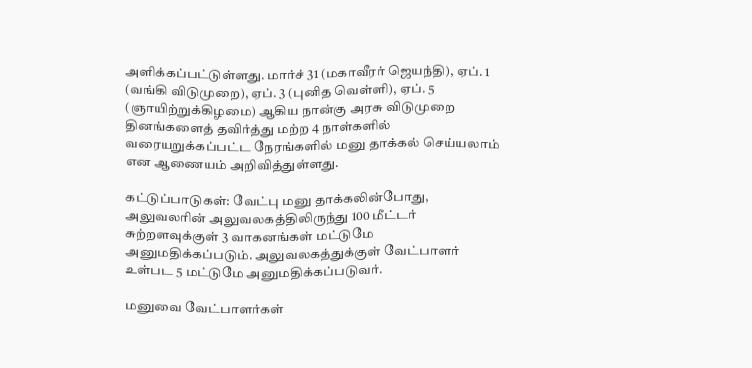அளிக்கப்பட்டுள்ளது. மார்ச் 31 (மகாவீரர் ஜெயந்தி), ஏப். 1 (வங்கி விடுமுறை), ஏப். 3 (புனித வெள்ளி), ஏப். 5 (ஞாயிற்றுக்கிழமை) ஆகிய நான்கு அரசு விடுமுறை தினங்களைத் தவிர்த்து மற்ற 4 நாள்களில் வரையறுக்கப்பட்ட நேரங்களில் மனு தாக்கல் செய்யலாம் என ஆணையம் அறிவித்துள்ளது.

கட்டுப்பாடுகள்: வேட்பு மனு தாக்கலின்போது, அலுவலரின் அலுவலகத்திலிருந்து 100 மீட்டர் சுற்றளவுக்குள் 3 வாகனங்கள் மட்டுமே அனுமதிக்கப்படும். அலுவலகத்துக்குள் வேட்பாளர் உள்பட 5 மட்டுமே அனுமதிக்கப்படுவர்.

மனுவை வேட்பாளர்கள்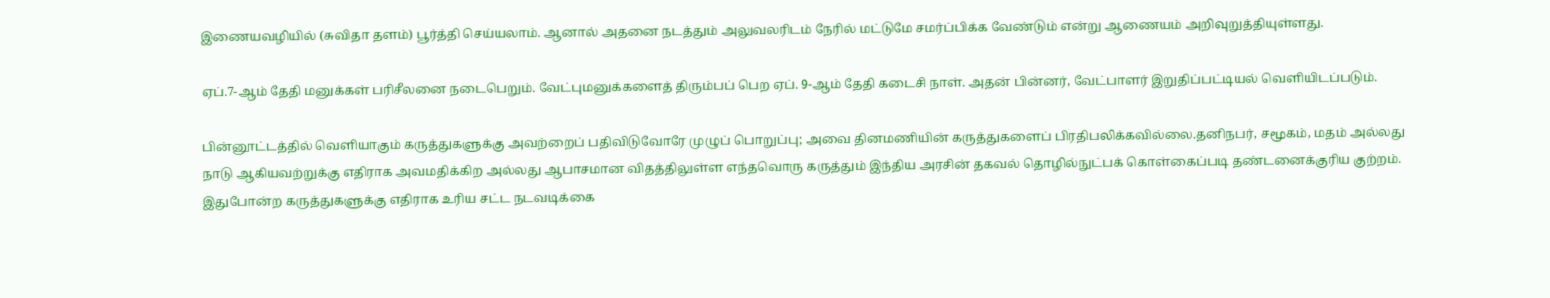இணையவழியில் (சுவிதா தளம்) பூர்த்தி செய்யலாம். ஆனால் அதனை நடத்தும் அலுவலரிடம் நேரில் மட்டுமே சமர்ப்பிக்க வேண்டும் என்று ஆணையம் அறிவுறுத்தியுள்ளது.

ஏப்.7-ஆம் தேதி மனுக்கள் பரிசீலனை நடைபெறும். வேட்புமனுக்களைத் திரும்பப் பெற ஏப். 9-ஆம் தேதி கடைசி நாள். அதன் பின்னர், வேட்பாளர் இறுதிப்பட்டியல் வெளியிடப்படும்.

பின்னூட்டத்தில் வெளியாகும் கருத்துகளுக்கு அவற்றைப் பதிவிடுவோரே முழுப் பொறுப்பு; அவை தினமணியின் கருத்துகளைப் பிரதிபலிக்கவில்லை.தனிநபர், சமூகம், மதம் அல்லது நாடு ஆகியவற்றுக்கு எதிராக அவமதிக்கிற அல்லது ஆபாசமான விதத்திலுள்ள எந்தவொரு கருத்தும் இந்திய அரசின் தகவல் தொழில்நுட்பக் கொள்கைப்படி தண்டனைக்குரிய குற்றம். இதுபோன்ற கருத்துகளுக்கு எதிராக உரிய சட்ட நடவடிக்கை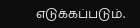எடுக்கப்படும்.